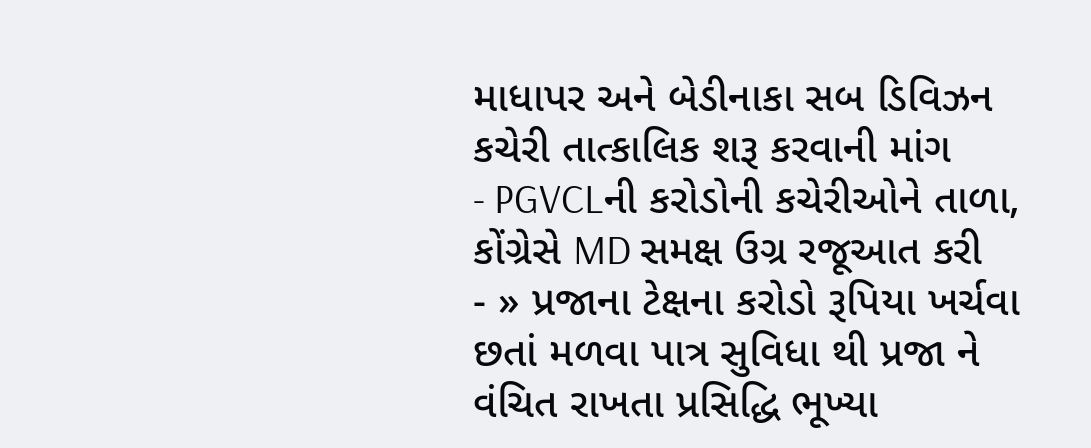માધાપર અને બેડીનાકા સબ ડિવિઝન કચેરી તાત્કાલિક શરૂ કરવાની માંગ
- PGVCLની કરોડોની કચેરીઓને તાળા, કોંગ્રેસે MD સમક્ષ ઉગ્ર રજૂઆત કરી
- » પ્રજાના ટેક્ષના કરોડો રૂપિયા ખર્ચવા છતાં મળવા પાત્ર સુવિધા થી પ્રજા ને વંચિત રાખતા પ્રસિદ્ધિ ભૂખ્યા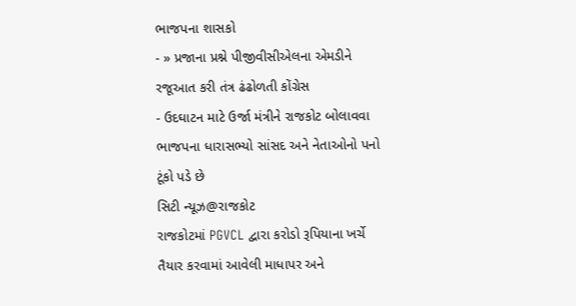ભાજપના શાસકો
- » પ્રજાના પ્રશ્ને પીજીવીસીએલના એમડીને રજૂઆત કરી તંત્ર ઢંઢોળતી કોંગ્રેસ
- ઉદઘાટન માટે ઉર્જા મંત્રીને રાજકોટ બોલાવવા ભાજપના ધારાસભ્યો સાંસદ અને નેતાઓનો પનો ટૂંકો પડે છે
સિટી ન્યૂઝ@રાજકોટ
રાજકોટમાં PGVCL દ્વારા કરોડો રૂપિયાના ખર્ચે તૈયાર કરવામાં આવેલી માધાપર અને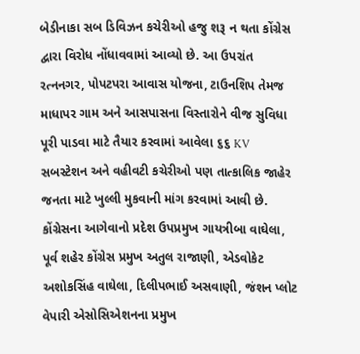બેડીનાકા સબ ડિવિઝન કચેરીઓ હજુ શરૂ ન થતા કોંગ્રેસ દ્વારા વિરોધ નોંધાવવામાં આવ્યો છે. આ ઉપરાંત રત્નનગર, પોપટપરા આવાસ યોજના, ટાઉનશિપ તેમજ માધાપર ગામ અને આસપાસના વિસ્તારોને વીજ સુવિધા પૂરી પાડવા માટે તૈયાર કરવામાં આવેલા ૬૬ KV સબસ્ટેશન અને વહીવટી કચેરીઓ પણ તાત્કાલિક જાહેર જનતા માટે ખુલ્લી મુકવાની માંગ કરવામાં આવી છે.
કોંગ્રેસના આગેવાનો પ્રદેશ ઉપપ્રમુખ ગાયત્રીબા વાઘેલા, પૂર્વ શહેર કોંગ્રેસ પ્રમુખ અતુલ રાજાણી, એડવોકેટ અશોકસિંહ વાઘેલા, દિલીપભાઈ અસવાણી, જંશન પ્લોટ વેપારી એસોસિએશનના પ્રમુખ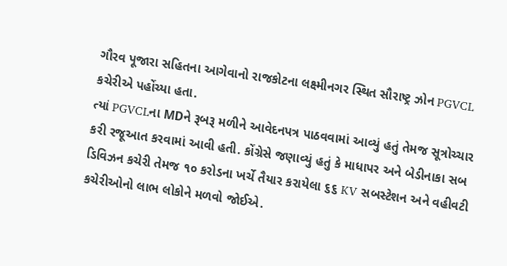ગૌરવ પૂજારા સહિતના આગેવાનો રાજકોટના લક્ષ્મીનગર સ્થિત સૌરાષ્ટ્ર ઝોન PGVCL કચેરીએ પહોંચ્યા હતા.
ત્યાં PGVCLના MDને રૂબરૂ મળીને આવેદનપત્ર પાઠવવામાં આવ્યું હતું તેમજ સૂત્રોચ્ચાર કરી રજૂઆત કરવામાં આવી હતી. કોંગ્રેસે જણાવ્યું હતું કે માધાપર અને બેડીનાકા સબ ડિવિઝન કચેરી તેમજ ૧૦ કરોડના ખર્ચે તૈયાર કરાયેલા ૬૬ KV સબસ્ટેશન અને વહીવટી કચેરીઓનો લાભ લોકોને મળવો જોઈએ.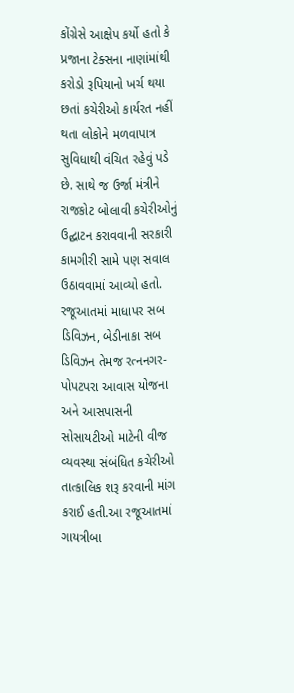કોંગ્રેસે આક્ષેપ કર્યો હતો કે પ્રજાના ટેક્સના નાણાંમાંથી કરોડો રૂપિયાનો ખર્ચ થયા છતાં કચેરીઓ કાર્યરત નહીં થતા લોકોને મળવાપાત્ર સુવિધાથી વંચિત રહેવું પડે છે. સાથે જ ઉર્જા મંત્રીને રાજકોટ બોલાવી કચેરીઓનું ઉદ્ઘાટન કરાવવાની સરકારી કામગીરી સામે પણ સવાલ ઉઠાવવામાં આવ્યો હતો.
રજૂઆતમાં માધાપર સબ ડિવિઝન, બેડીનાકા સબ ડિવિઝન તેમજ રત્નનગર-પોપટપરા આવાસ યોજના અને આસપાસની સોસાયટીઓ માટેની વીજ વ્યવસ્થા સંબંધિત કચેરીઓ તાત્કાલિક શરૂ કરવાની માંગ કરાઈ હતી.આ રજૂઆતમાં ગાયત્રીબા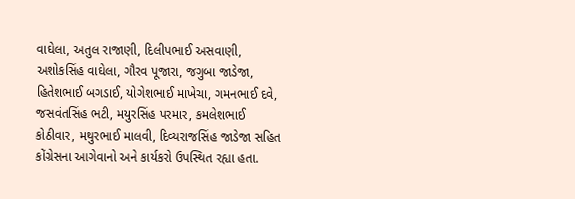વાઘેલા, અતુલ રાજાણી, દિલીપભાઈ અસવાણી, અશોકસિંહ વાઘેલા, ગૌરવ પૂજારા, જગુબા જાડેજા, હિતેશભાઈ બગડાઈ, યોગેશભાઈ માખેચા, ગમનભાઈ દવે, જસવંતસિંહ ભટી, મયુરસિંહ પરમાર, કમલેશભાઈ કોઠીવાર, મથુરભાઈ માલવી, દિવ્યરાજસિંહ જાડેજા સહિત કોંગ્રેસના આગેવાનો અને કાર્યકરો ઉપસ્થિત રહ્યા હતા.